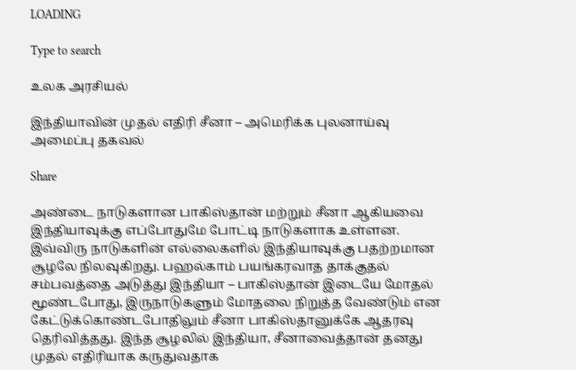LOADING

Type to search

உலக அரசியல்

இந்தியாவின் முதல் எதிரி சீனா – அமெரிக்க புலனாய்வு அமைப்பு தகவல்

Share

அண்டை நாடுகளான பாகிஸ்தான் மற்றும் சீனா ஆகியவை இந்தியாவுக்கு எப்போதுமே போட்டி நாடுகளாக உள்ளன. இவ்விரு நாடுகளின் எல்லைகளில் இந்தியாவுக்கு பதற்றமான சூழலே நிலவுகிறது. பஹல்காம் பயங்கரவாத தாக்குதல் சம்பவத்தை அடுத்து இந்தியா – பாகிஸ்தான் இடையே மோதல் மூண்டபோது, இருநாடுகளும் மோதலை நிறுத்த வேண்டும் என கேட்டுக்கொண்டபோதிலும் சீனா பாகிஸ்தானுக்கே ஆதரவு தெரிவித்தது. இந்த சூழலில் இந்தியா, சீனாவைத்தான் தனது முதல் எதிரியாக கருதுவதாக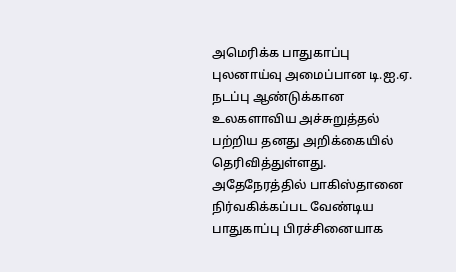அமெரிக்க பாதுகாப்பு புலனாய்வு அமைப்பான டி.ஐ.ஏ. நடப்பு ஆண்டுக்கான உலகளாவிய அச்சுறுத்தல் பற்றிய தனது அறிக்கையில் தெரிவித்துள்ளது. அதேநேரத்தில் பாகிஸ்தானை நிர்வகிக்கப்பட வேண்டிய பாதுகாப்பு பிரச்சினையாக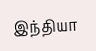இந்தியா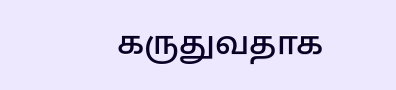கருதுவதாக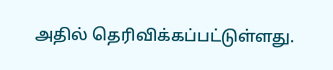அதில் தெரிவிக்கப்பட்டுள்ளது.